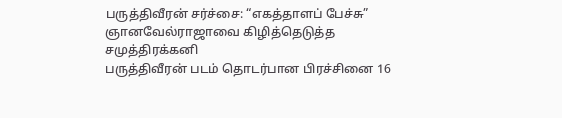பருத்திவீரன் சர்ச்சை: “எகத்தாளப் பேச்சு” ஞானவேல்ராஜாவை கிழித்தெடுத்த சமுத்திரக்கனி
பருத்திவீரன் படம் தொடர்பான பிரச்சினை 16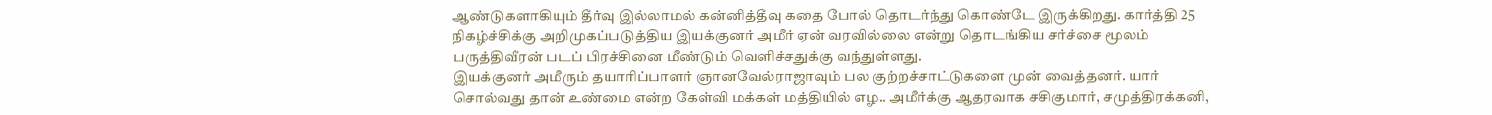ஆண்டுகளாகியும் தீர்வு இல்லாமல் கன்னித்தீவு கதை போல் தொடர்ந்து கொண்டே இருக்கிறது. கார்த்தி 25 நிகழ்ச்சிக்கு அறிமுகப்படுத்திய இயக்குனர் அமீர் ஏன் வரவில்லை என்று தொடங்கிய சர்ச்சை மூலம் பருத்திவீரன் படப் பிரச்சினை மீண்டும் வெளிச்சதுக்கு வந்துள்ளது.
இயக்குனர் அமீரும் தயாரிப்பாளர் ஞானவேல்ராஜாவும் பல குற்றச்சாட்டுகளை முன் வைத்தனர். யார் சொல்வது தான் உண்மை என்ற கேள்வி மக்கள் மத்தியில் எழ.. அமீர்க்கு ஆதரவாக சசிகுமார், சமுத்திரக்கனி,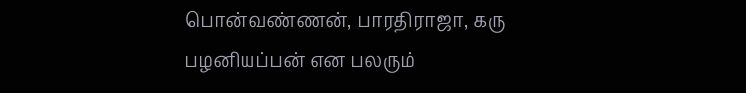பொன்வண்ணன், பாரதிராஜா, கரு பழனியப்பன் என பலரும்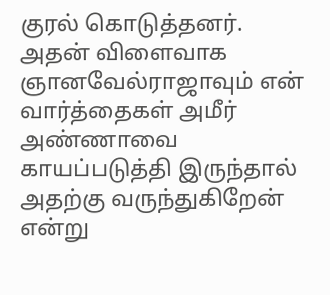குரல் கொடுத்தனர்.
அதன் விளைவாக ஞானவேல்ராஜாவும் என் வார்த்தைகள் அமீர் அண்ணாவை காயப்படுத்தி இருந்தால் அதற்கு வருந்துகிறேன் என்று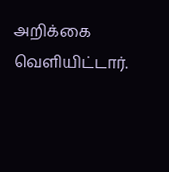அறிக்கை வெளியிட்டார்.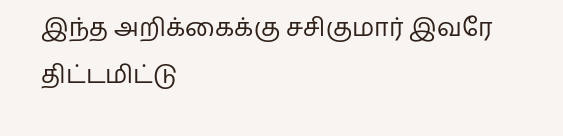இந்த அறிக்கைக்கு சசிகுமார் இவரே திட்டமிட்டு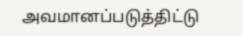அவமானப்படுத்திட்டு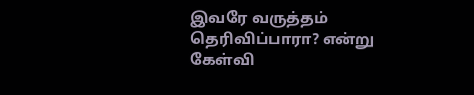இவரே வருத்தம் தெரிவிப்பாரா? என்று கேள்வி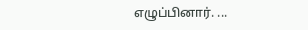எழுப்பினார். ...